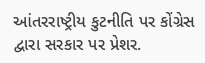આંતરરાષ્ટ્રીય કુટનીતિ પર કોંગ્રેસ દ્વારા સરકાર પર પ્રેશર.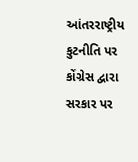આંતરરાષ્ટ્રીય કુટનીતિ પર કોંગ્રેસ દ્વારા સરકાર પર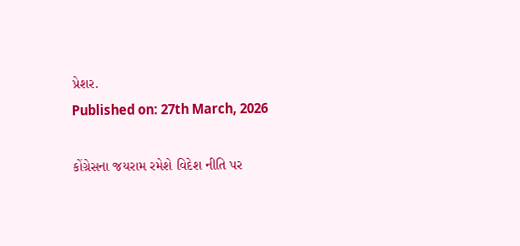પ્રેશર.
Published on: 27th March, 2026

કોંગ્રેસના જયરામ રમેશે વિદેશ નીતિ પર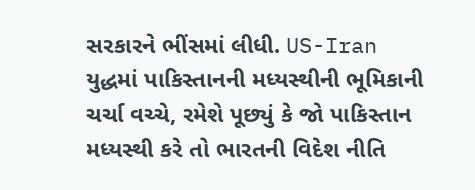સરકારને ભીંસમાં લીધી. US-Iran યુદ્ધમાં પાકિસ્તાનની મધ્યસ્થીની ભૂમિકાની ચર્ચા વચ્ચે, રમેશે પૂછ્યું કે જો પાકિસ્તાન મધ્યસ્થી કરે તો ભારતની વિદેશ નીતિ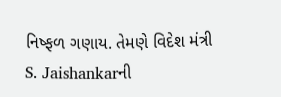નિષ્ફળ ગણાય. તેમણે વિદેશ મંત્રી S. Jaishankarની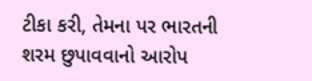ટીકા કરી, તેમના પર ભારતની શરમ છુપાવવાનો આરોપ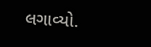લગાવ્યો.